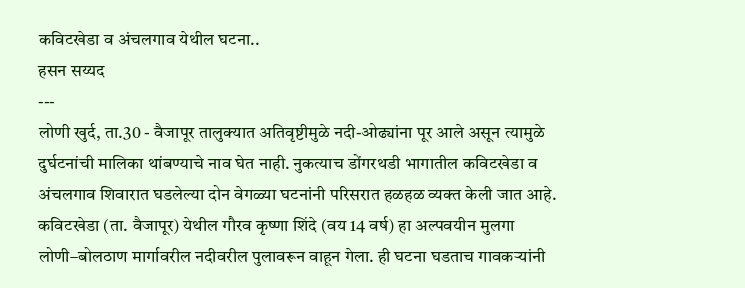कविटखेडा व अंचलगाव येथील घटना..
हसन सय्यद
---
लोणी खुर्द, ता.30 - वैजापूर तालुक्यात अतिवृष्टीमुळे नदी-ओढ्यांना पूर आले असून त्यामुळे दुर्घटनांची मालिका थांबण्याचे नाव घेत नाही. नुकत्याच डोंगरथडी भागातील कविटखेडा व अंचलगाव शिवारात घडलेल्या दोन वेगळ्या घटनांनी परिसरात हळहळ व्यक्त केली जात आहे.
कविटखेडा (ता. वैजापूर) येथील गौरव कृष्णा शिंदे (वय 14 वर्ष) हा अल्पवयीन मुलगा लोणी–बोलठाण मार्गावरील नदीवरील पुलावरून वाहून गेला. ही घटना घडताच गावकऱ्यांनी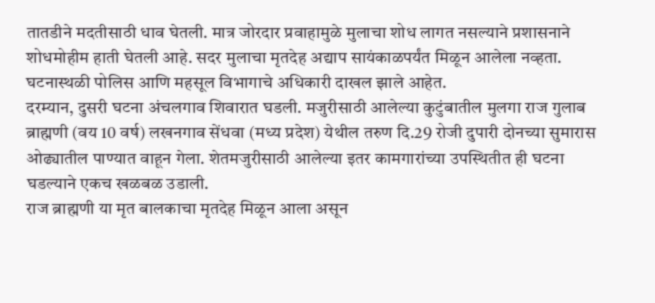तातडीने मदतीसाठी धाव घेतली. मात्र जोरदार प्रवाहामुळे मुलाचा शोध लागत नसल्याने प्रशासनाने शोधमोहीम हाती घेतली आहे. सदर मुलाचा मृतदेह अद्याप सायंकाळपर्यंत मिळून आलेला नव्हता. घटनास्थळी पोलिस आणि महसूल विभागाचे अधिकारी दाखल झाले आहेत.
दरम्यान, दुसरी घटना अंचलगाव शिवारात घडली. मजुरीसाठी आलेल्या कुटुंबातील मुलगा राज गुलाब ब्राह्मणी (वय 10 वर्ष) लखनगाव सेंधवा (मध्य प्रदेश) येथील तरुण दि.29 रोजी दुपारी दोनच्या सुमारास ओढ्यातील पाण्यात वाहून गेला. शेतमजुरीसाठी आलेल्या इतर कामगारांच्या उपस्थितीत ही घटना घडल्याने एकच खळबळ उडाली.
राज ब्राह्मणी या मृत बालकाचा मृतदेह मिळून आला असून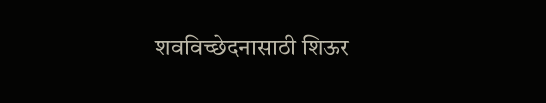शवविच्छेदनासाठी शिऊर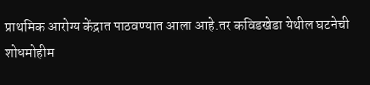प्राथमिक आरोग्य केंद्रात पाठवण्यात आला आहे.तर कविडखेडा येथील घटनेची शोधमोहीम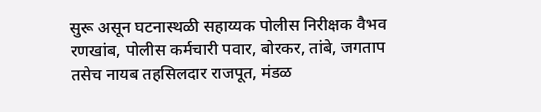सुरू असून घटनास्थळी सहाय्यक पोलीस निरीक्षक वैभव रणखांब, पोलीस कर्मचारी पवार, बोरकर, तांबे, जगताप तसेच नायब तहसिलदार राजपूत, मंडळ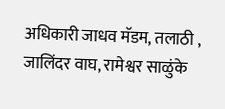अधिकारी जाधव मॅडम, तलाठी , जालिंदर वाघ, रामेश्वर साळुंके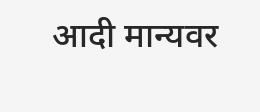आदी मान्यवर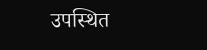उपस्थित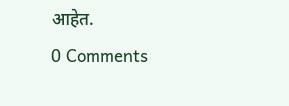आहेत.
0 Comments